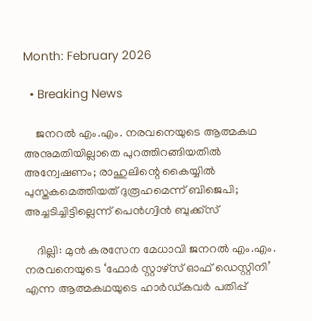Month: February 2026

  • Breaking News

    ജനറൽ എം.എം. നരവനെയുടെ ആത്മകഥ അനുമതിയില്ലാതെ പുറത്തിറങ്ങിയതിൽ അന്വേഷണം; രാഹുലിന്റെ കൈയ്യിൽ പുസ്തകമെത്തിയത് ദുരൂഹമെന്ന് ബിജെപി; അച്ചടിച്ചിട്ടില്ലെന്ന് പെൻഗ്വിൻ ബുക്ക്സ്

    ദില്ലി: മുൻ കരസേന മേധാവി ജനറൽ എം.എം. നരവനെയുടെ ‘ഫോർ സ്റ്റാഴ്‌സ് ഓഫ് ഡെസ്റ്റിനി’ എന്ന ആത്മകഥയുടെ ഹാർഡ്‌കവർ പതിപ്പ്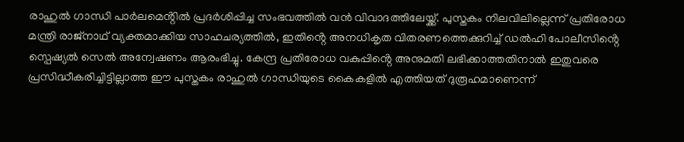രാഹുൽ ഗാന്ധി പാർലമെൻ്റിൽ പ്രദർശിപ്പിച്ച സംഭവത്തിൽ വൻ വിവാദത്തിലേയ്ക്ക്. പുസ്തകം നിലവിലില്ലെന്ന് പ്രതിരോധ മന്ത്രി രാജ്നാഥ് വ്യക്തമാക്കിയ സാഹചര്യത്തിൽ, ഇതിൻ്റെ അനധികൃത വിതരണത്തെക്കുറിച്ച് ഡൽഹി പോലീസിൻ്റെ സ്പെഷ്യൽ സെൽ അന്വേഷണം ആരംഭിച്ചു. കേന്ദ്ര പ്രതിരോധ വകുപ്പിൻ്റെ അനുമതി ലഭിക്കാത്തതിനാൽ ഇതുവരെ പ്രസിദ്ധീകരിച്ചിട്ടില്ലാത്ത ഈ പുസ്തകം രാഹുൽ ഗാന്ധിയുടെ കൈകളിൽ എത്തിയത് ദുരൂഹമാണെന്ന്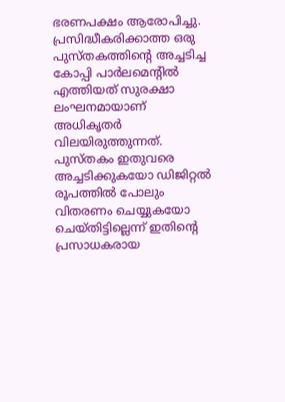ഭരണപക്ഷം ആരോപിച്ചു. പ്രസിദ്ധീകരിക്കാത്ത ഒരു പുസ്തകത്തിൻ്റെ അച്ചടിച്ച കോപ്പി പാർലമെൻ്റിൽ എത്തിയത് സുരക്ഷാ ലംഘനമായാണ് അധികൃതർ വിലയിരുത്തുന്നത്. പുസ്തകം ഇതുവരെ അച്ചടിക്കുകയോ ഡിജിറ്റൽ രൂപത്തിൽ പോലും വിതരണം ചെയ്യുകയോ ചെയ്തിട്ടില്ലെന്ന് ഇതിൻ്റെ പ്രസാധകരായ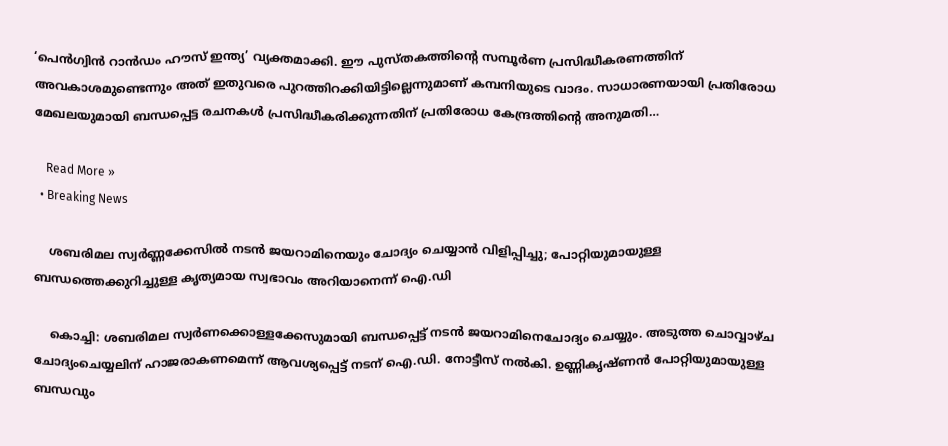‘പെൻഗ്വിൻ റാൻഡം ഹൗസ് ഇന്ത്യ’ വ്യക്തമാക്കി. ഈ പുസ്തകത്തിൻ്റെ സമ്പൂർണ പ്രസിദ്ധീകരണത്തിന് അവകാശമുണ്ടെന്നും അത് ഇതുവരെ പുറത്തിറക്കിയിട്ടില്ലെന്നുമാണ് കമ്പനിയുടെ വാദം. സാധാരണയായി പ്രതിരോധ മേഖലയുമായി ബന്ധപ്പെട്ട രചനകൾ പ്രസിദ്ധീകരിക്കുന്നതിന് പ്രതിരോധ കേന്ദ്രത്തിൻ്റെ അനുമതി…

    Read More »
  • Breaking News

    ശബരിമല സ്വർണ്ണക്കേസിൽ നടൻ ജയറാമിനെയും ചോദ്യം ചെയ്യാൻ വിളിപ്പിച്ചു; പോറ്റിയുമായുള്ള ബന്ധത്തെക്കുറിച്ചുള്ള കൃത്യമായ സ്വഭാവം അറിയാനെന്ന് ഐ.ഡി

    കൊച്ചി: ശബരിമല സ്വർണക്കൊള്ളക്കേസുമായി ബന്ധപ്പെട്ട് നടൻ ജയറാമിനെചോദ്യം ചെയ്യും. അടുത്ത ചൊവ്വാഴ്ച ചോദ്യംചെയ്യലിന് ഹാജരാകണമെന്ന് ആവശ്യപ്പെട്ട് നടന് ഐ.ഡി. നോട്ടീസ് നൽകി. ഉണ്ണികൃഷ്ണൻ പോറ്റിയുമായുള്ള ബന്ധവും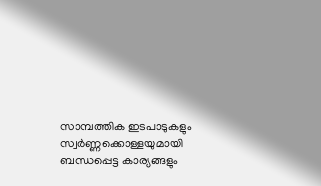സാമ്പത്തിക ഇടപാടുകളും സ്വർണ്ണക്കൊള്ളയുമായി ബന്ധപ്പെട്ട കാര്യങ്ങളും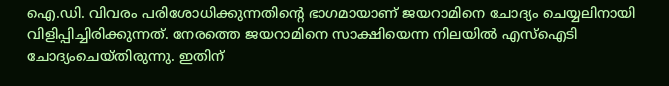ഐ.ഡി. വിവരം പരിശോധിക്കുന്നതിന്റെ ഭാഗമായാണ് ജയറാമിനെ ചോദ്യം ചെയ്യലിനായി വിളിപ്പിച്ചിരിക്കുന്നത്. നേരത്തെ ജയറാമിനെ സാക്ഷിയെന്ന നിലയിൽ എസ്ഐടി ചോദ്യംചെയ്തിരുന്നു. ഇതിന്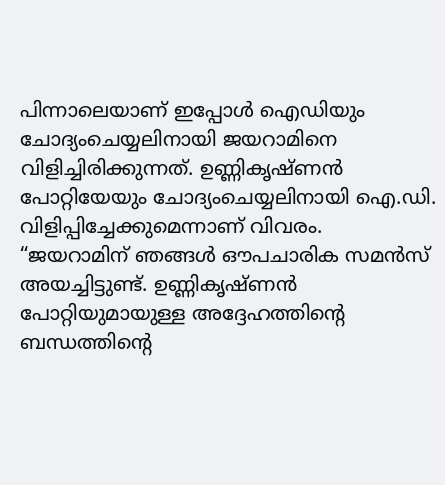പിന്നാലെയാണ് ഇപ്പോൾ ഐഡിയും ചോദ്യംചെയ്യലിനായി ജയറാമിനെ വിളിച്ചിരിക്കുന്നത്. ഉണ്ണികൃഷ്ണൻ പോറ്റിയേയും ചോദ്യംചെയ്യലിനായി ഐ.ഡി. വിളിപ്പിച്ചേക്കുമെന്നാണ് വിവരം. “ജയറാമിന് ഞങ്ങൾ ഔപചാരിക സമൻസ് അയച്ചിട്ടുണ്ട്. ഉണ്ണികൃഷ്ണൻ പോറ്റിയുമായുള്ള അദ്ദേഹത്തിന്റെ ബന്ധത്തിന്റെ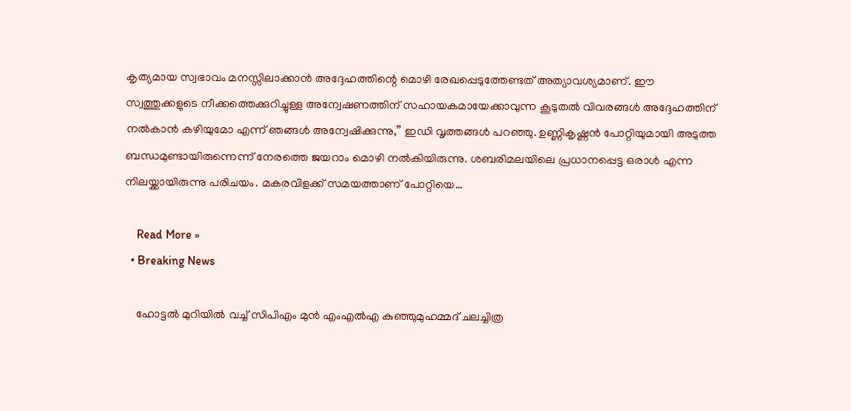കൃത്യമായ സ്വഭാവം മനസ്സിലാക്കാൻ അദ്ദേഹത്തിന്റെ മൊഴി രേഖപ്പെടുത്തേണ്ടത് അത്യാവശ്യമാണ്. ഈ സ്വത്തുക്കളുടെ നീക്കത്തെക്കുറിച്ചുള്ള അന്വേഷണത്തിന് സഹായകമായേക്കാവുന്ന കൂടുതൽ വിവരങ്ങൾ അദ്ദേഹത്തിന് നൽകാൻ കഴിയുമോ എന്ന് ഞങ്ങൾ അന്വേഷിക്കുന്നു,” ഇഡി വൃത്തങ്ങൾ പറഞ്ഞു. ഉണ്ണികൃഷ്ണൻ പോറ്റിയുമായി അടുത്ത ബന്ധമുണ്ടായിരുന്നെന്ന് നേരത്തെ ജയറാം മൊഴി നൽകിയിരുന്നു. ശബരിമലയിലെ പ്രധാനപ്പെട്ട ഒരാൾ എന്ന നിലയ്ക്കായിരുന്നു പരിചയം. മകരവിളക്ക് സമയത്താണ് പോറ്റിയെ…

    Read More »
  • Breaking News

    ഹോട്ടൽ മുറിയിൽ വച്ച് സിപിഎം മുൻ എംഎൽഎ കുഞ്ഞുമുഹമ്മദ് ചലച്ചിത്ര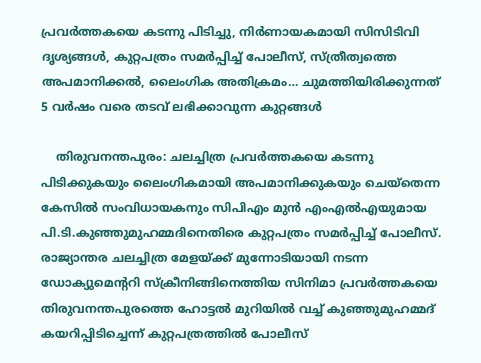പ്രവർത്തകയെ കടന്നു പിടിച്ചു, നിർണായകമായി സിസിടിവി ദൃശ്യങ്ങൾ, കുറ്റപത്രം സമർപ്പിച്ച് പോലീസ്, സ്ത്രീത്വത്തെ അപമാനിക്കൽ, ലൈംഗിക അതിക്രമം… ചുമത്തിയിരിക്കുന്നത് 5 വർഷം വരെ തടവ് ലഭിക്കാവുന്ന കുറ്റങ്ങൾ

    തിരുവനന്തപുരം: ചലച്ചിത്ര പ്രവർത്തകയെ കടന്നു പിടിക്കുകയും ലൈംഗികമായി അപമാനിക്കുകയും ചെയ്തെന്ന കേസിൽ സംവിധായകനും സിപിഎം മുൻ എംഎൽഎയുമായ പി.ടി.കുഞ്ഞുമുഹമ്മദിനെതിരെ കുറ്റപത്രം സമർപ്പിച്ച് പോലീസ്. രാജ്യാന്തര ചലച്ചിത്ര മേളയ്ക്ക് മുന്നോടിയായി നടന്ന ഡോക്യുമെന്ററി സ്ക്രീനിങ്ങിനെത്തിയ സിനിമാ പ്രവർത്തകയെ തിരുവനന്തപുരത്തെ ഹോട്ടൽ മുറിയിൽ വച്ച് കുഞ്ഞുമുഹമ്മദ് കയറിപ്പിടിച്ചെന്ന് കുറ്റപത്രത്തിൽ പോലീസ്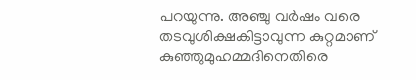പറയുന്നു. അഞ്ചു വർഷം വരെ തടവുശിക്ഷകിട്ടാവുന്ന കുറ്റമാണ് കുഞ്ഞുമുഹമ്മദിനെതിരെ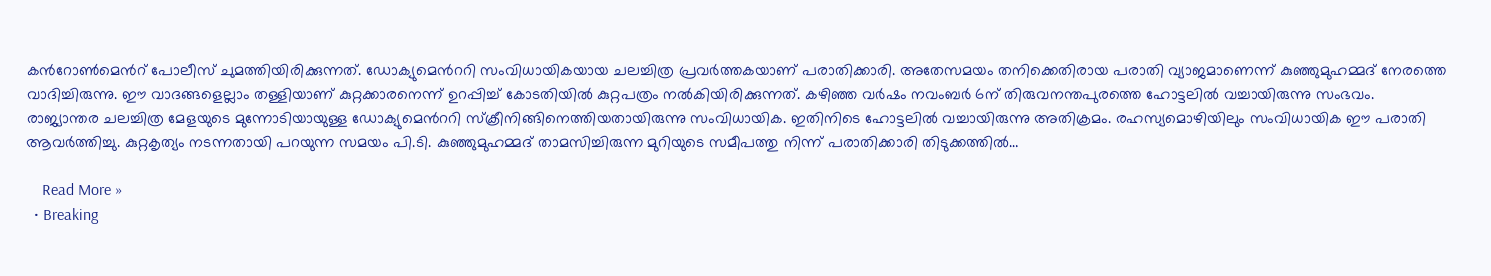കൻറോൺമെൻറ് പോലീസ് ചുമത്തിയിരിക്കുന്നത്. ഡോക്യുമെൻററി സംവിധായികയായ ചലച്ചിത്ര പ്രവർത്തകയാണ് പരാതിക്കാരി. അതേസമയം‌ തനിക്കെതിരായ പരാതി വ്യാജമാണെന്ന് കുഞ്ഞുമുഹമ്മദ് നേരത്തെ വാദിച്ചിരുന്നു. ഈ വാദങ്ങളെല്ലാം തള്ളിയാണ് കുറ്റക്കാരനെന്ന് ഉറപ്പിച്ച് കോടതിയിൽ കുറ്റപത്രം നൽകിയിരിക്കുന്നത്. കഴിഞ്ഞ വർഷം നവംബർ 6ന് തിരുവനന്തപുരത്തെ ഹോട്ടലിൽ വച്ചായിരുന്നു സംഭവം. രാജ്യാന്തര ചലച്ചിത്ര മേളയുടെ മുന്നോടിയായുള്ള ഡോക്യുമെൻററി സ്ക്രീനിങ്ങിനെത്തിയതായിരുന്നു സംവിധായിക. ഇതിനിടെ ഹോട്ടലിൽ വച്ചായിരുന്നു അതിക്രമം. രഹസ്യമൊഴിയിലും സംവിധായിക ഈ പരാതി ആവർത്തിച്ചു. കുറ്റകൃത്യം നടന്നതായി പറയുന്ന സമയം പി.ടി. കുഞ്ഞുമുഹമ്മദ് താമസിച്ചിരുന്ന മുറിയുടെ സമീപത്തു നിന്ന് പരാതിക്കാരി തിടുക്കത്തിൽ…

    Read More »
  • Breaking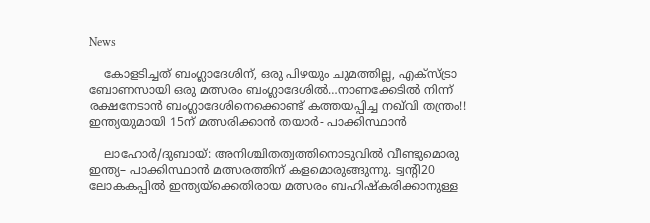News

    കോളടിച്ചത് ബംഗ്ലാദേശിന്, ഒരു പിഴയും ചുമത്തില്ല, എക്സ്ട്രാ ബോണസായി ഒരു മത്സരം ബംഗ്ലാദേശിൽ…നാണക്കേടിൽ നിന്ന് രക്ഷനേടാൻ ബംഗ്ലാദേശിനെക്കൊണ്ട് കത്തയപ്പിച്ച നഖ്‌വി തന്ത്രം!!  ഇന്ത്യയുമായി 15ന് മത്സരിക്കാൻ തയാർ- പാക്കിസ്ഥാൻ

    ലാഹോർ/ദുബായ്: അനിശ്ചിതത്വത്തിനൊടുവിൽ വീണ്ടുമൊരു ഇന്ത്യ– പാക്കിസ്ഥാൻ മത്സരത്തിന് കളമൊരുങ്ങുന്നു. ട്വന്റി20 ലോകകപ്പിൽ ഇന്ത്യയ്ക്കെതിരായ മത്സരം ബഹിഷ്കരിക്കാനുള്ള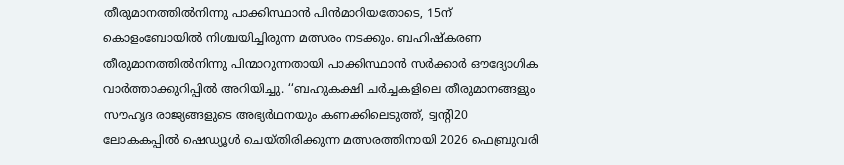തീരുമാനത്തിൽനിന്നു പാക്കിസ്ഥാൻ പിൻമാറിയതോടെ, 15ന് കൊളംബോയിൽ നിശ്ചയിച്ചിരുന്ന മത്സരം നടക്കും. ബഹിഷ്കരണ തീരുമാനത്തിൽനിന്നു പിന്മാറുന്നതായി പാക്കിസ്ഥാൻ സർക്കാർ ഔദ്യോഗിക വാർത്താക്കുറിപ്പിൽ അറിയിച്ചു. ‘‘ബഹുകക്ഷി ചർച്ചകളിലെ തീരുമാനങ്ങളും സൗഹൃദ രാജ്യങ്ങളുടെ അഭ്യർഥനയും കണക്കിലെടുത്ത്, ട്വന്റി20 ലോകകപ്പിൽ ഷെഡ്യൂൾ ചെയ്തിരിക്കുന്ന മത്സരത്തിനായി 2026 ഫെബ്രുവരി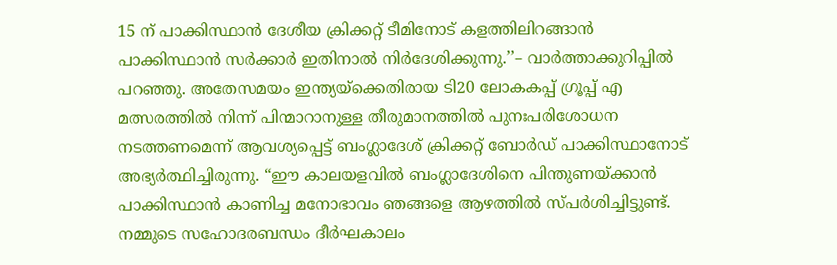15 ന് പാക്കിസ്ഥാൻ ദേശീയ ക്രിക്കറ്റ് ടീമിനോട് കളത്തിലിറങ്ങാൻ പാക്കിസ്ഥാൻ സർക്കാർ ഇതിനാൽ നിർദേശിക്കുന്നു.’’– വാർത്താക്കുറിപ്പിൽ പറഞ്ഞു. അതേസമയം ഇന്ത്യയ്‌ക്കെതിരായ ടി20 ലോകകപ്പ് ഗ്രൂപ്പ് എ മത്സരത്തിൽ നിന്ന് പിന്മാറാനുള്ള തീരുമാനത്തിൽ പുനഃപരിശോധന നടത്തണമെന്ന് ആവശ്യപ്പെട്ട് ബംഗ്ലാദേശ് ക്രിക്കറ്റ് ബോർഡ് പാക്കിസ്ഥാനോട് അഭ്യർത്ഥിച്ചിരുന്നു. “ഈ കാലയളവിൽ ബംഗ്ലാദേശിനെ പിന്തുണയ്ക്കാൻ പാക്കിസ്ഥാൻ കാണിച്ച മനോഭാവം ഞങ്ങളെ ആഴത്തിൽ സ്പർശിച്ചിട്ടുണ്ട്. നമ്മുടെ സഹോദരബന്ധം ദീർഘകാലം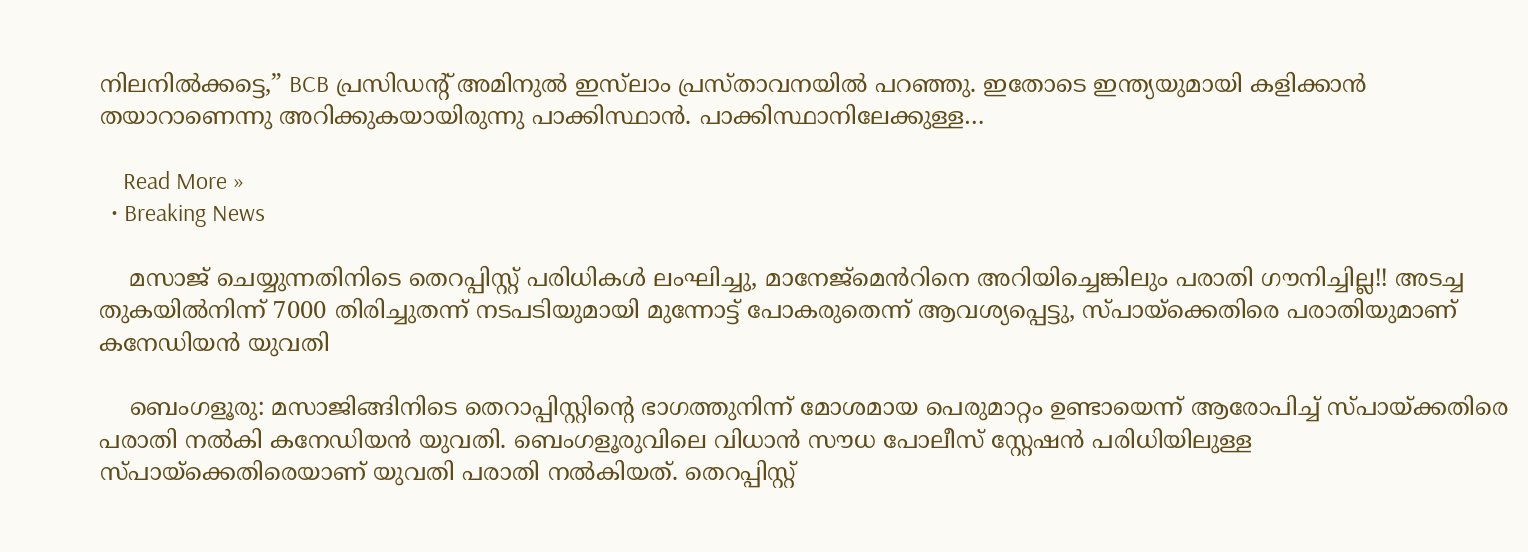നിലനിൽക്കട്ടെ,” BCB പ്രസിഡന്റ് അമിനുൽ ഇസ്‌ലാം പ്രസ്താവനയിൽ പറഞ്ഞു. ഇതോടെ ഇന്ത്യയുമായി കളിക്കാൻ തയാറാണെന്നു അറിക്കുകയായിരുന്നു പാക്കിസ്ഥാൻ. പാക്കിസ്ഥാനിലേക്കുള്ള…

    Read More »
  • Breaking News

    മസാജ് ചെയ്യുന്നതിനിടെ തെറപ്പിസ്റ്റ് പരിധികൾ ലംഘിച്ചു, മാനേജ്മെൻറിനെ അറിയിച്ചെങ്കിലും പരാതി ഗൗനിച്ചില്ല!! അടച്ച തുകയിൽനിന്ന് 7000 തിരിച്ചുതന്ന് നടപടിയുമായി മുന്നോട്ട് പോകരുതെന്ന് ആവശ്യപ്പെട്ടു, സ്പായ്ക്കെതിരെ പരാതിയുമാണ് കനേഡിയൻ യുവതി

    ബെംഗളൂരു: മസാജിങ്ങിനിടെ തെറാപ്പിസ്റ്റിന്റെ ഭാഗത്തുനിന്ന് മോശമായ പെരുമാറ്റം ഉണ്ടായെന്ന് ആരോപിച്ച് സ്പായ്ക്കതിരെ പരാതി നൽകി കനേഡിയൻ യുവതി. ബെംഗളൂരുവിലെ വിധാൻ സൗധ പോലീസ് സ്റ്റേഷൻ പരിധിയിലുള്ള സ്പായ്ക്കെതിരെയാണ് യുവതി പരാതി നൽകിയത്. തെറപ്പിസ്റ്റ്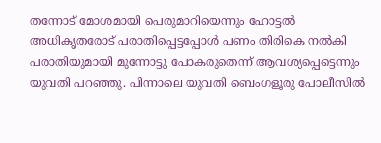തന്നോട് മോശമായി പെരുമാറിയെന്നും ഹോട്ടൽ അധികൃതരോട് പരാതിപ്പെട്ടപ്പോൾ പണം തിരികെ നൽകി പരാതിയുമായി മുന്നോട്ടു പോകരുതെന്ന് ആവശ്യപ്പെട്ടെന്നും യുവതി പറഞ്ഞു. പിന്നാലെ യുവതി ബെംഗളൂരു പോലീസിൽ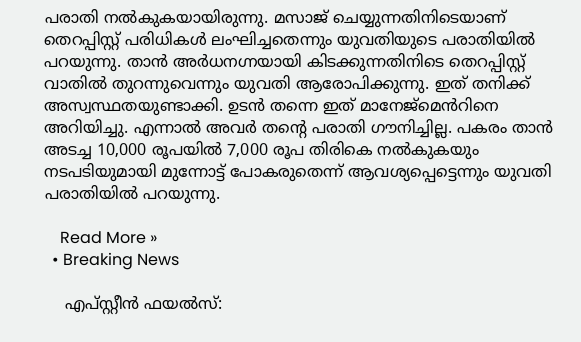പരാതി നൽകുകയായിരുന്നു. മസാജ് ചെയ്യുന്നതിനിടെയാണ് തെറപ്പിസ്റ്റ് പരിധികൾ ലംഘിച്ചതെന്നും യുവതിയുടെ പരാതിയിൽ പറയുന്നു. താൻ അർധനഗ്നയായി കിടക്കുന്നതിനിടെ തെറപ്പിസ്റ്റ് വാതിൽ തുറന്നുവെന്നും യുവതി ആരോപിക്കുന്നു. ഇത് തനിക്ക് അസ്വസ്ഥതയുണ്ടാക്കി. ഉടൻ തന്നെ ഇത് മാനേജ്മെൻറിനെ അറിയിച്ചു. എന്നാൽ അവർ തന്റെ പരാതി ഗൗനിച്ചില്ല. പകരം താൻ അടച്ച 10,000 രൂപയിൽ 7,000 രൂപ തിരികെ നൽകുകയും നടപടിയുമായി മുന്നോട്ട് പോകരുതെന്ന് ആവശ്യപ്പെട്ടെന്നും യുവതി പരാതിയിൽ പറയുന്നു.

    Read More »
  • Breaking News

    എപ്‌സ്റ്റീന്‍ ഫയല്‍സ്: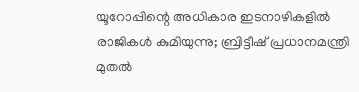യൂറോപ്പിന്റെ അധികാര ഇടനാഴികളില്‍ രാജികള്‍ കുമിയുന്നു; ബ്രിട്ടീഷ് പ്രധാനമന്ത്രി മുതല്‍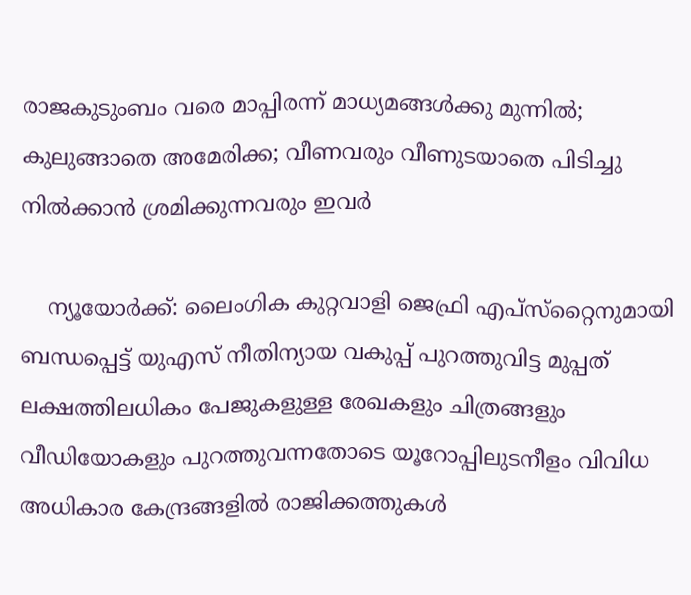രാജകുടുംബം വരെ മാപ്പിരന്ന് മാധ്യമങ്ങള്‍ക്കു മുന്നില്‍; കുലുങ്ങാതെ അമേരിക്ക; വീണവരും വീണുടയാതെ പിടിച്ചു നില്‍ക്കാന്‍ ശ്രമിക്കുന്നവരും ഇവര്‍

    ന്യൂയോര്‍ക്ക്: ലൈംഗിക കുറ്റവാളി ജെഫ്രി എപ്സ്‌റ്റൈനുമായി ബന്ധപ്പെട്ട് യുഎസ് നീതിന്യായ വകുപ്പ് പുറത്തുവിട്ട മുപ്പത് ലക്ഷത്തിലധികം പേജുകളുള്ള രേഖകളും ചിത്രങ്ങളും വീഡിയോകളും പുറത്തുവന്നതോടെ യൂറോപ്പിലുടനീളം വിവിധ അധികാര കേന്ദ്രങ്ങളില്‍ രാജിക്കത്തുകള്‍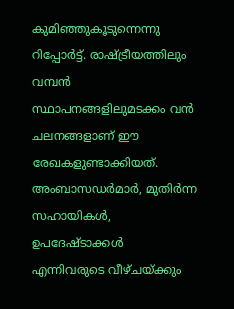കുമിഞ്ഞുകൂടുന്നെന്നു റിപ്പോര്‍ട്ട്. രാഷ്ട്രീയത്തിലും വമ്പന്‍ സ്ഥാപനങ്ങളിലുമടക്കം വന്‍ ചലനങ്ങളാണ് ഈ രേഖകളുണ്ടാക്കിയത്. അംബാസഡര്‍മാര്‍, മുതിര്‍ന്ന സഹായികള്‍, ഉപദേഷ്ടാക്കള്‍ എന്നിവരുടെ വീഴ്ചയ്ക്കും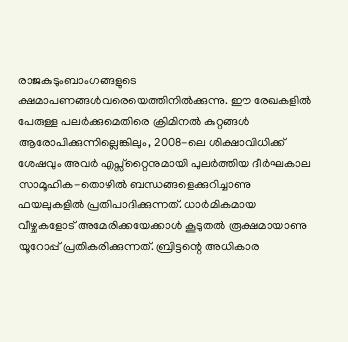രാജകുടുംബാംഗങ്ങളുടെ ക്ഷമാപണങ്ങള്‍വരെയെത്തിനില്‍ക്കുന്നു. ഈ രേഖകളില്‍ പേരുള്ള പലര്‍ക്കുമെതിരെ ക്രിമിനല്‍ കുറ്റങ്ങള്‍ ആരോപിക്കുന്നില്ലെങ്കിലും, 2008-ലെ ശിക്ഷാവിധിക്ക് ശേഷവും അവര്‍ എപ്സ്‌റ്റൈനുമായി പുലര്‍ത്തിയ ദീര്‍ഘകാല സാമൂഹിക-തൊഴില്‍ ബന്ധങ്ങളെക്കുറിച്ചാണു ഫയലുകളില്‍ പ്രതിപാദിക്കുന്നത്. ധാര്‍മികമായ വീഴ്ചകളോട് അമേരിക്കയേക്കാള്‍ കൂടുതല്‍ രൂക്ഷമായാണു യൂറോപ്പ് പ്രതികരിക്കുന്നത്. ബ്രിട്ടന്റെ അധികാര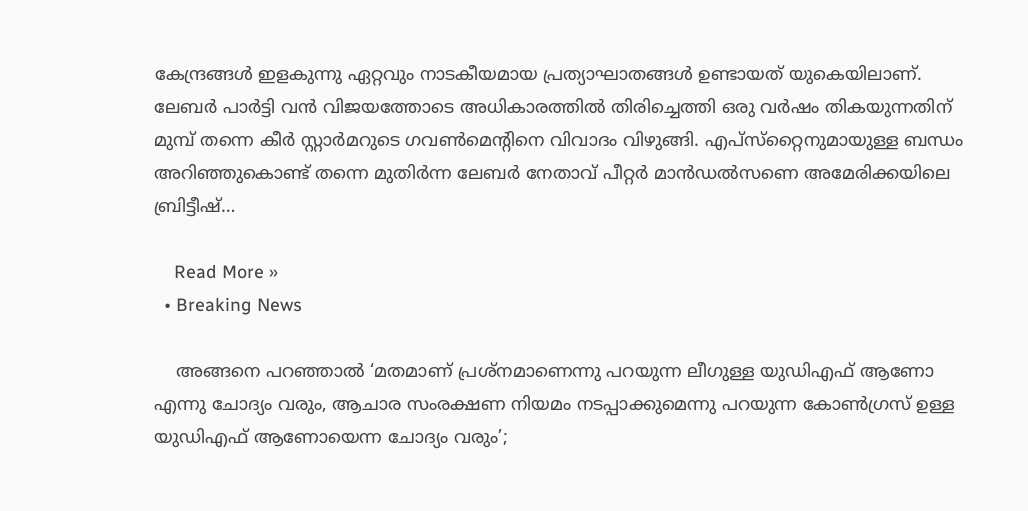കേന്ദ്രങ്ങള്‍ ഇളകുന്നു ഏറ്റവും നാടകീയമായ പ്രത്യാഘാതങ്ങള്‍ ഉണ്ടായത് യുകെയിലാണ്. ലേബര്‍ പാര്‍ട്ടി വന്‍ വിജയത്തോടെ അധികാരത്തില്‍ തിരിച്ചെത്തി ഒരു വര്‍ഷം തികയുന്നതിന് മുമ്പ് തന്നെ കീര്‍ സ്റ്റാര്‍മറുടെ ഗവണ്‍മെന്റിനെ വിവാദം വിഴുങ്ങി. എപ്സ്‌റ്റൈനുമായുള്ള ബന്ധം അറിഞ്ഞുകൊണ്ട് തന്നെ മുതിര്‍ന്ന ലേബര്‍ നേതാവ് പീറ്റര്‍ മാന്‍ഡല്‍സണെ അമേരിക്കയിലെ ബ്രിട്ടീഷ്…

    Read More »
  • Breaking News

    അങ്ങനെ പറഞ്ഞാല്‍ ‘മതമാണ് പ്രശ്‌നമാണെന്നു പറയുന്ന ലീഗുള്ള യുഡിഎഫ് ആണോ എന്നു ചോദ്യം വരും, ആചാര സംരക്ഷണ നിയമം നടപ്പാക്കുമെന്നു പറയുന്ന കോണ്‍ഗ്രസ് ഉള്ള യുഡിഎഫ് ആണോയെന്ന ചോദ്യം വരും’;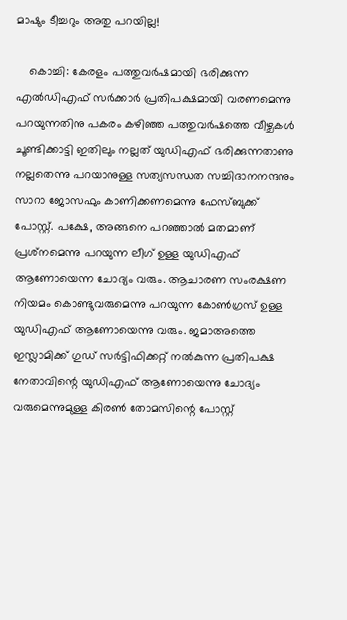മാഷും ടീച്ചറും അതു പറയില്ല!

    കൊച്ചി: കേരളം പത്തുവര്‍ഷമായി ഭരിക്കുന്ന എല്‍ഡിഎഫ് സര്‍ക്കാര്‍ പ്രതിപക്ഷമായി വരണമെന്നു പറയുന്നതിനു പകരം കഴിഞ്ഞ പത്തുവര്‍ഷത്തെ വീഴ്ചകള്‍ ചൂണ്ടിക്കാട്ടി ഇതിലും നല്ലത് യുഡിഎഫ് ഭരിക്കുന്നതാണു നല്ലതെന്നു പറയാനുള്ള സത്യസന്ധത സച്ചിദാനനന്ദനും സാറാ ജോസഫും കാണിക്കണമെന്നു ഫേസ്ബുക്ക് പോസ്റ്റ്. പക്ഷേ, അങ്ങനെ പറഞ്ഞാല്‍ മതമാണ് പ്രശ്‌നമെന്നു പറയുന്ന ലീഗ് ഉള്ള യുഡിഎഫ് ആണോയെന്ന ചോദ്യം വരും. ആചാരണ സംരക്ഷണ നിയമം കൊണ്ടുവരുമെന്നു പറയുന്ന കോണ്‍ഗ്രസ് ഉള്ള യുഡിഎഫ് ആണോയെന്നു വരും. ജമാഅത്തെ ഇസ്ലാമിക്ക് ഗുഡ് സര്‍ട്ടിഫിക്കറ്റ് നല്‍കുന്ന പ്രതിപക്ഷ നേതാവിന്റെ യുഡിഎഫ് ആണോയെന്നു ചോദ്യം വരുമെന്നുമുള്ള കിരണ്‍ തോമസിന്റെ പോസ്റ്റ്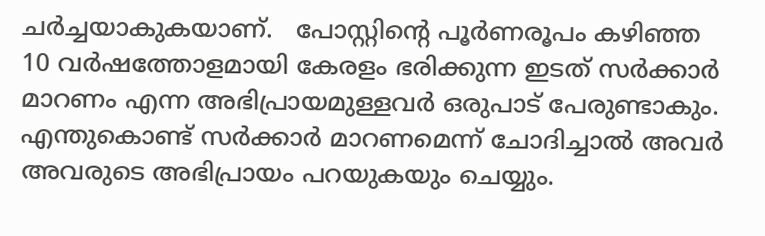ചര്‍ച്ചയാകുകയാണ്.   പോസ്റ്റിന്റെ പൂര്‍ണരൂപം കഴിഞ്ഞ 10 വര്‍ഷത്തോളമായി കേരളം ഭരിക്കുന്ന ഇടത് സര്‍ക്കാര്‍ മാറണം എന്ന അഭിപ്രായമുള്ളവര്‍ ഒരുപാട് പേരുണ്ടാകും. എന്തുകൊണ്ട് സര്‍ക്കാര്‍ മാറണമെന്ന് ചോദിച്ചാല്‍ അവര്‍ അവരുടെ അഭിപ്രായം പറയുകയും ചെയ്യും.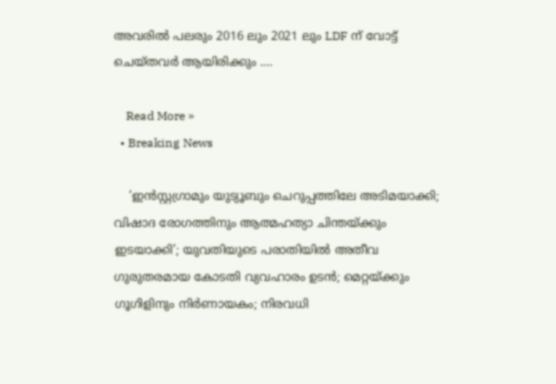അവരില്‍ പലരും 2016 ലും 2021 ലും LDF ന് വോട്ട് ചെയ്തവര്‍ ആയിരിക്കും .…

    Read More »
  • Breaking News

    ‘ഇന്‍സ്റ്റഗ്രാമും യുട്യൂബും ചെറുപ്പത്തിലേ അടിമയാക്കി; വിഷാദ രോഗത്തിനും ആത്മഹത്യാ ചിന്തയ്ക്കും ഇടയാക്കി’; യുവതിയുടെ പരാതിയില്‍ അതീവ ഗുരുതരമായ കോടതി വ്യവഹാരം ഉടന്‍; മെറ്റയ്ക്കും ഗൂഗിളിനും നിര്‍ണായകം; നിരവധി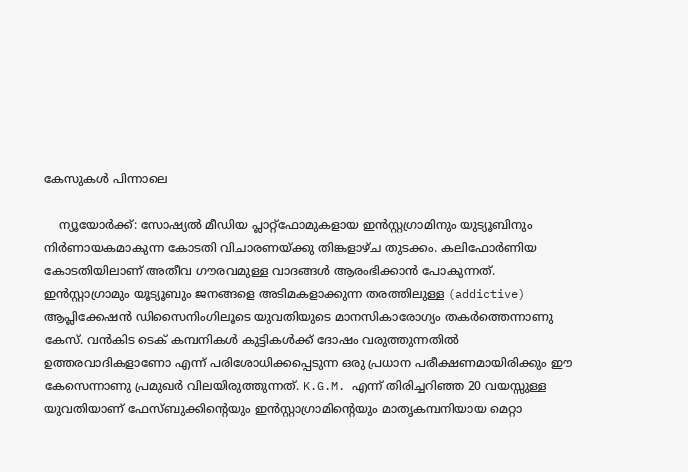കേസുകള്‍ പിന്നാലെ

    ന്യൂയോര്‍ക്ക്: സോഷ്യല്‍ മീഡിയ പ്ലാറ്റ്‌ഫോമുകളായ ഇന്‍സ്റ്റഗ്രാമിനും യുട്യൂബിനും നിര്‍ണായകമാകുന്ന കോടതി വിചാരണയ്ക്കു തിങ്കളാഴ്ച തുടക്കം. കലിഫോര്‍ണിയ കോടതിയിലാണ് അതീവ ഗൗരവമുള്ള വാദങ്ങള്‍ ആരംഭിക്കാന്‍ പോകുന്നത്. ഇന്‍സ്റ്റാഗ്രാമും യൂട്യൂബും ജനങ്ങളെ അടിമകളാക്കുന്ന തരത്തിലുള്ള (addictive) ആപ്ലിക്കേഷന്‍ ഡിസൈനിംഗിലൂടെ യുവതിയുടെ മാനസികാരോഗ്യം തകര്‍ത്തെന്നാണു കേസ്. വന്‍കിട ടെക് കമ്പനികള്‍ കുട്ടികള്‍ക്ക് ദോഷം വരുത്തുന്നതില്‍ ഉത്തരവാദികളാണോ എന്ന് പരിശോധിക്കപ്പെടുന്ന ഒരു പ്രധാന പരീക്ഷണമായിരിക്കും ഈ കേസെന്നാണു പ്രമുഖര്‍ വിലയിരുത്തുന്നത്. K.G.M. എന്ന് തിരിച്ചറിഞ്ഞ 20 വയസ്സുള്ള യുവതിയാണ് ഫേസ്ബുക്കിന്റെയും ഇന്‍സ്റ്റാഗ്രാമിന്റെയും മാതൃകമ്പനിയായ മെറ്റാ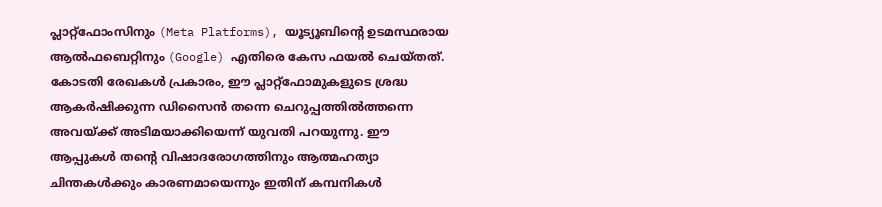പ്ലാറ്റ്ഫോംസിനും (Meta Platforms), യൂട്യൂബിന്റെ ഉടമസ്ഥരായ ആല്‍ഫബെറ്റിനും (Google) എതിരെ കേസ ഫയല്‍ ചെയ്തത്. കോടതി രേഖകള്‍ പ്രകാരം, ഈ പ്ലാറ്റ്ഫോമുകളുടെ ശ്രദ്ധ ആകര്‍ഷിക്കുന്ന ഡിസൈന്‍ തന്നെ ചെറുപ്പത്തില്‍ത്തന്നെ അവയ്ക്ക് അടിമയാക്കിയെന്ന് യുവതി പറയുന്നു. ഈ ആപ്പുകള്‍ തന്റെ വിഷാദരോഗത്തിനും ആത്മഹത്യാ ചിന്തകള്‍ക്കും കാരണമായെന്നും ഇതിന് കമ്പനികള്‍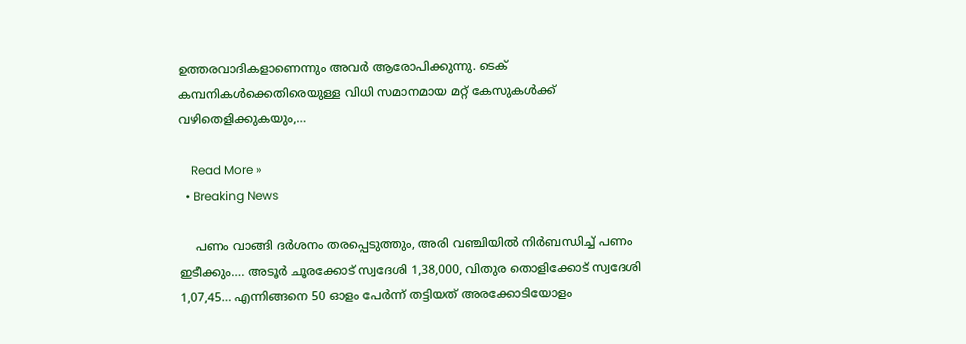ഉത്തരവാദികളാണെന്നും അവര്‍ ആരോപിക്കുന്നു. ടെക് കമ്പനികള്‍ക്കെതിരെയുള്ള വിധി സമാനമായ മറ്റ് കേസുകള്‍ക്ക് വഴിതെളിക്കുകയും,…

    Read More »
  • Breaking News

    പണം വാങ്ങി ദർശനം തരപ്പെടുത്തും, അരി വഞ്ചിയിൽ നിർബന്ധിച്ച് പണം ഇടീക്കും…. അടൂർ ചൂരക്കോട് സ്വദേശി 1,38,000, വിതുര തൊളിക്കോട് സ്വദേശി 1,07,45… എന്നിങ്ങനെ 50 ഓളം പേർന്ന് തട്ടിയത് അരക്കോടിയോളം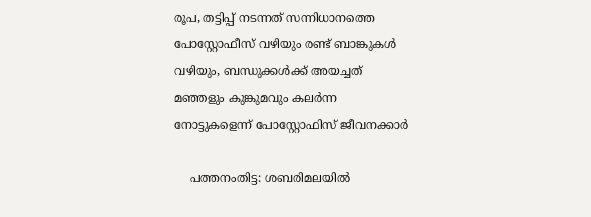രൂപ, തട്ടിപ്പ് നടന്നത് സന്നിധാനത്തെ പോസ്റ്റോഫീസ് വഴിയും രണ്ട് ബാങ്കുകൾ വഴിയും, ബന്ധുക്കൾക്ക് അയച്ചത് മഞ്ഞളും കുങ്കുമവും കലർന്ന നോട്ടുകളെന്ന് പോസ്റ്റോഫിസ് ജീവനക്കാർ

    പത്തനംതിട്ട: ശബരിമലയിൽ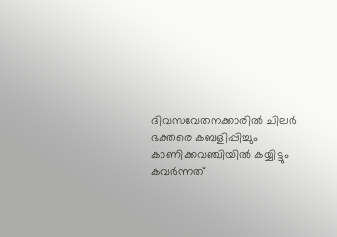ദിവസവേതനക്കാരിൽ ചിലർ ഭക്തരെ കബളിപ്പിച്ചും കാണിക്കവഞ്ചിയിൽ കയ്യിട്ടും കവർന്നത്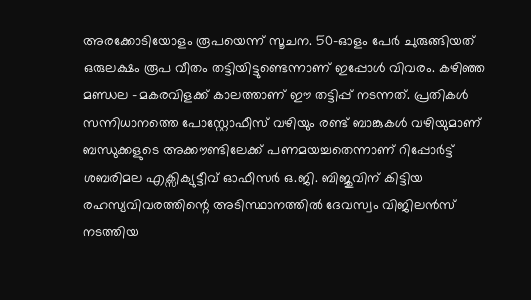അരക്കോടിയോളം രൂപയെന്ന് സൂചന. 50-ഓളം പേർ ചുരുങ്ങിയത് ഒരുലക്ഷം രൂപ വീതം തട്ടിയിട്ടുണ്ടെന്നാണ് ഇപ്പോൾ വിവരം. കഴിഞ്ഞ മണ്ഡല -മകരവിളക്ക് കാലത്താണ് ഈ തട്ടിപ്പ് നടന്നത്. പ്രതികൾ സന്നിധാനത്തെ പോസ്റ്റോഫീസ് വഴിയും രണ്ട് ബാങ്കുകൾ വഴിയുമാണ് ബന്ധുക്കളുടെ അക്കൗണ്ടിലേക്ക് പണമയച്ചതെന്നാണ് റിപ്പോർട്ട് ശബരിമല എക്സിക്യുട്ടീവ് ഓഫീസർ ഒ.ജി. ബിജുവിന് കിട്ടിയ രഹസ്യവിവരത്തിന്റെ അടിസ്ഥാനത്തിൽ ദേവസ്വം വിജിലൻസ് നടത്തിയ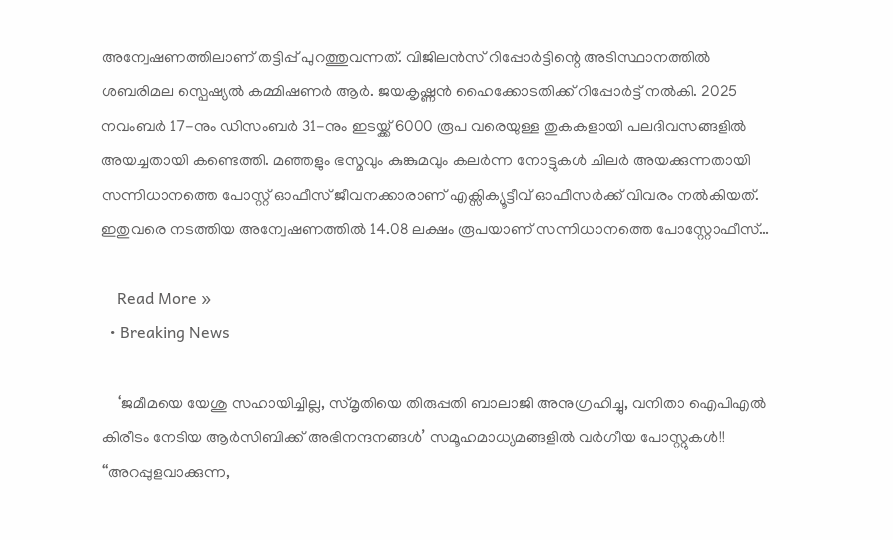അന്വേഷണത്തിലാണ് തട്ടിപ്പ് പുറത്തുവന്നത്. വിജിലൻസ് റിപ്പോർട്ടിന്റെ അടിസ്ഥാനത്തിൽ ശബരിമല സ്പെഷ്യൽ കമ്മിഷണർ ആർ. ജയകൃഷ്ണൻ ഹൈക്കോടതിക്ക് റിപ്പോർട്ട് നൽകി. 2025 നവംബർ 17-നും ഡിസംബർ 31-നും ഇടയ്ക്ക് 6000 രൂപ വരെയുള്ള തുകകളായി പലദിവസങ്ങളിൽ അയച്ചതായി കണ്ടെത്തി. മഞ്ഞളും ഭസ്മവും കുങ്കുമവും കലർന്ന നോട്ടുകൾ ചിലർ അയക്കുന്നതായി സന്നിധാനത്തെ പോസ്റ്റ് ഓഫീസ് ജീവനക്കാരാണ് എക്സിക്യൂട്ടീവ് ഓഫീസർക്ക് വിവരം നൽകിയത്. ഇതുവരെ നടത്തിയ അന്വേഷണത്തിൽ 14.08 ലക്ഷം രൂപയാണ് സന്നിധാനത്തെ പോസ്റ്റോഫീസ്…

    Read More »
  • Breaking News

    ‘ജമീമയെ യേശു സഹായിച്ചില്ല, സ്മൃതിയെ തിരുപ്പതി ബാലാജി അനുഗ്രഹിച്ചു, വനിതാ ഐപിഎൽ കിരീടം നേടിയ ആർസിബിക്ക് അഭിനന്ദനങ്ങൾ’ സമൂഹമാധ്യമങ്ങളിൽ വർഗീയ പോസ്റ്റുകൾ!! ‘‘അറപ്പുളവാക്കുന്ന,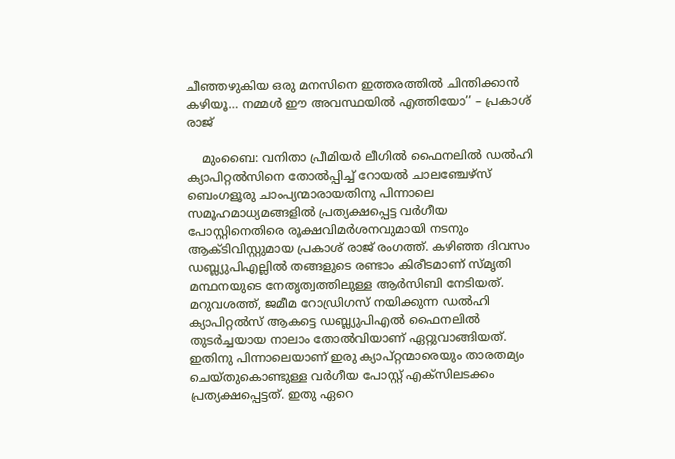ചീഞ്ഞഴുകിയ ഒരു മനസിനെ ഇത്തരത്തിൽ ചിന്തിക്കാൻ കഴിയൂ… നമ്മൾ ഈ അവസ്ഥയിൽ എത്തിയോ’’ – പ്രകാശ് രാജ്

    മുംബൈ: വനിതാ പ്രീമിയർ ലീഗിൽ ഫൈനലിൽ ഡൽഹി ക്യാപിറ്റൽസിനെ തോൽപ്പിച്ച് റോയൽ ചാലഞ്ചേഴ്സ് ബെംഗളൂരു ചാംപ്യന്മാരായതിനു പിന്നാലെ സമൂഹമാധ്യമങ്ങളിൽ പ്രത്യക്ഷപ്പെട്ട വർഗീയ പോസ്റ്റിനെതിരെ രൂക്ഷവിമർശനവുമായി നടനും ആക്ടിവിസ്റ്റുമായ പ്രകാശ് രാജ് രംഗത്ത്. കഴിഞ്ഞ ദിവസം ഡബ്ല്യുപിഎല്ലിൽ തങ്ങളുടെ രണ്ടാം കിരീടമാണ് സ്മൃതി മന്ഥനയുടെ നേതൃത്വത്തിലുള്ള ആർസിബി നേടിയത്. മറുവശത്ത്, ജമീമ റോഡ്രിഗസ് നയിക്കുന്ന ഡൽഹി ക്യാപിറ്റൽസ് ആകട്ടെ ഡബ്ല്യുപിഎൽ ഫൈനലിൽ തുടർച്ചയായ നാലാം തോൽവിയാണ് ഏറ്റുവാങ്ങിയത്. ഇതിനു പിന്നാലെയാണ് ഇരു ക്യാപ്റ്റന്മാരെയും താരതമ്യം ചെയ്തുകൊണ്ടുള്ള വർഗീയ പോസ്റ്റ് എക്സിലടക്കം പ്രത്യക്ഷപ്പെട്ടത്. ഇതു ഏറെ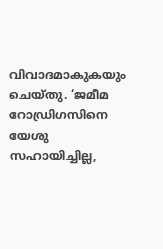വിവാദമാകുകയും ചെയ്തു. ‘ജമീമ റോഡ്രിഗസിനെ യേശു സഹായിച്ചില്ല,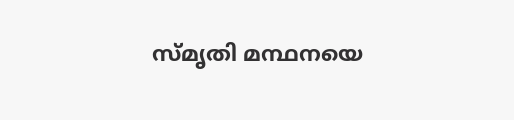സ്മൃതി മന്ഥനയെ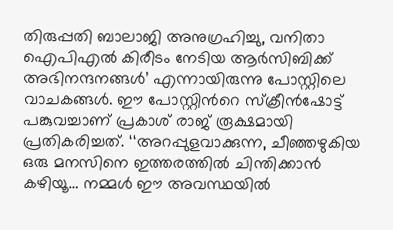തിരുപ്പതി ബാലാജി അനുഗ്രഹിച്ചു, വനിതാ ഐപിഎൽ കിരീടം നേടിയ ആർസിബിക്ക് അഭിനന്ദനങ്ങൾ’ എന്നായിരുന്നു പോസ്റ്റിലെ വാചകങ്ങൾ. ഈ പോസ്റ്റിൻറെ സ്ക്രീൻഷോട്ട് പങ്കുവച്ചാണ് പ്രകാശ് രാജ് രൂക്ഷമായി പ്രതികരിച്ചത്. ‘‘അറപ്പുളവാക്കുന്ന, ചീഞ്ഞഴുകിയ ഒരു മനസിനെ ഇത്തരത്തിൽ ചിന്തിക്കാൻ കഴിയൂ… നമ്മൾ ഈ അവസ്ഥയിൽ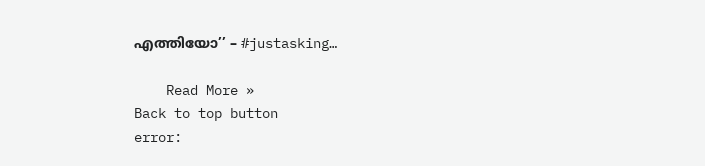എത്തിയോ’’ – #justasking…

    Read More »
Back to top button
error: